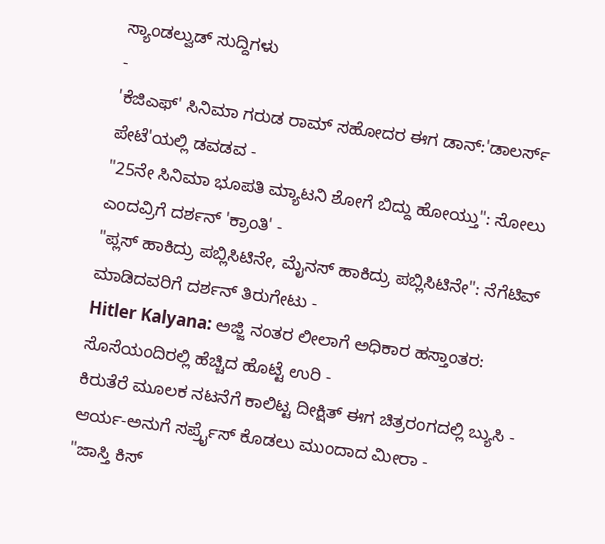ಸ್ಯಾಂಡಲ್ವುಡ್ ಸುದ್ದಿಗಳು
-
'ಕೆಜಿಎಫ್' ಸಿನಿಮಾ ಗರುಡ ರಾಮ್ ಸಹೋದರ ಈಗ ಡಾನ್:'ಡಾಲರ್ಸ್ ಪೇಟೆ'ಯಲ್ಲಿ ಡವಡವ -
"25ನೇ ಸಿನಿಮಾ ಭೂಪತಿ ಮ್ಯಾಟನಿ ಶೋಗೆ ಬಿದ್ದು ಹೋಯ್ತು": ಸೋಲು ಎಂದವ್ರಿಗೆ ದರ್ಶನ್ 'ಕ್ರಾಂತಿ' -
"ಪ್ಲಸ್ ಹಾಕಿದ್ರು ಪಬ್ಲಿಸಿಟಿನೇ, ಮೈನಸ್ ಹಾಕಿದ್ರು ಪಬ್ಲಿಸಿಟಿನೇ": ನೆಗೆಟಿವ್ ಮಾಡಿದವರಿಗೆ ದರ್ಶನ್ ತಿರುಗೇಟು -
Hitler Kalyana: ಅಜ್ಜಿ ನಂತರ ಲೀಲಾಗೆ ಅಧಿಕಾರ ಹಸ್ತಾಂತರ: ಸೊಸೆಯಂದಿರಲ್ಲಿ ಹೆಚ್ಚಿದ ಹೊಟ್ಟೆ ಉರಿ -
ಕಿರುತೆರೆ ಮೂಲಕ ನಟನೆಗೆ ಕಾಲಿಟ್ಟ ದೀಕ್ಷಿತ್ ಈಗ ಚಿತ್ರರಂಗದಲ್ಲಿ ಬ್ಯುಸಿ -
ಆರ್ಯ-ಅನುಗೆ ಸರ್ಪ್ರೈಸ್ ಕೊಡಲು ಮುಂದಾದ ಮೀರಾ -
"ಜಾಸ್ತಿ ಕಿಸ್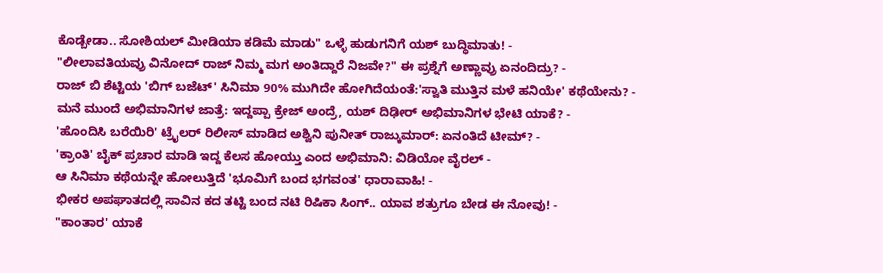ಕೊಡ್ಬೇಡಾ.. ಸೋಶಿಯಲ್ ಮೀಡಿಯಾ ಕಡಿಮೆ ಮಾಡು" ಒಳ್ಳೆ ಹುಡುಗನಿಗೆ ಯಶ್ ಬುದ್ಧಿಮಾತು! -
"ಲೀಲಾವತಿಯವ್ರು ವಿನೋದ್ ರಾಜ್ ನಿಮ್ಮ ಮಗ ಅಂತಿದ್ದಾರೆ ನಿಜವೇ?" ಈ ಪ್ರಶ್ನೆಗೆ ಅಣ್ಣಾವ್ರು ಏನಂದಿದ್ರು? -
ರಾಜ್ ಬಿ ಶೆಟ್ಟಿಯ 'ಬಿಗ್ ಬಜೆಟ್' ಸಿನಿಮಾ 90% ಮುಗಿದೇ ಹೋಗಿದೆಯಂತೆ:'ಸ್ವಾತಿ ಮುತ್ತಿನ ಮಳೆ ಹನಿಯೇ' ಕಥೆಯೇನು? -
ಮನೆ ಮುಂದೆ ಅಭಿಮಾನಿಗಳ ಜಾತ್ರೆ: ಇದ್ದಪ್ಪಾ ಕ್ರೇಜ್ ಅಂದ್ರೆ, ಯಶ್ ದಿಢೀರ್ ಅಭಿಮಾನಿಗಳ ಭೇಟಿ ಯಾಕೆ? -
'ಹೊಂದಿಸಿ ಬರೆಯಿರಿ' ಟ್ರೈಲರ್ ರಿಲೀಸ್ ಮಾಡಿದ ಅಶ್ವಿನಿ ಪುನೀತ್ ರಾಜ್ಕುಮಾರ್: ಏನಂತಿದೆ ಟೀಮ್? -
'ಕ್ರಾಂತಿ' ಬೈಕ್ ಪ್ರಚಾರ ಮಾಡಿ ಇದ್ದ ಕೆಲಸ ಹೋಯ್ತು ಎಂದ ಅಭಿಮಾನಿ: ವಿಡಿಯೋ ವೈರಲ್ -
ಆ ಸಿನಿಮಾ ಕಥೆಯನ್ನೇ ಹೋಲುತ್ತಿದೆ 'ಭೂಮಿಗೆ ಬಂದ ಭಗವಂತ' ಧಾರಾವಾಹಿ! -
ಭೀಕರ ಅಪಘಾತದಲ್ಲಿ ಸಾವಿನ ಕದ ತಟ್ಟಿ ಬಂದ ನಟಿ ರಿಷಿಕಾ ಸಿಂಗ್.. ಯಾವ ಶತ್ರುಗೂ ಬೇಡ ಈ ನೋವು! -
"ಕಾಂತಾರ' ಯಾಕೆ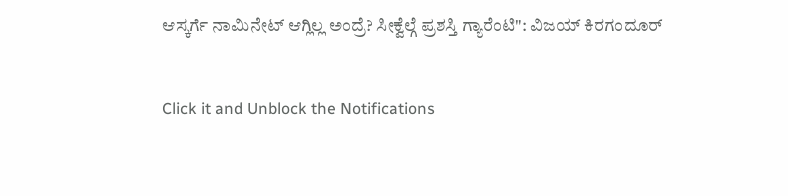ಆಸ್ಕರ್ಗೆ ನಾಮಿನೇಟ್ ಆಗ್ಲಿಲ್ಲ ಅಂದ್ರೆ? ಸೀಕ್ವೆಲ್ಗೆ ಪ್ರಶಸ್ತಿ ಗ್ಯಾರೆಂಟಿ": ವಿಜಯ್ ಕಿರಗಂದೂರ್


Click it and Unblock the Notifications